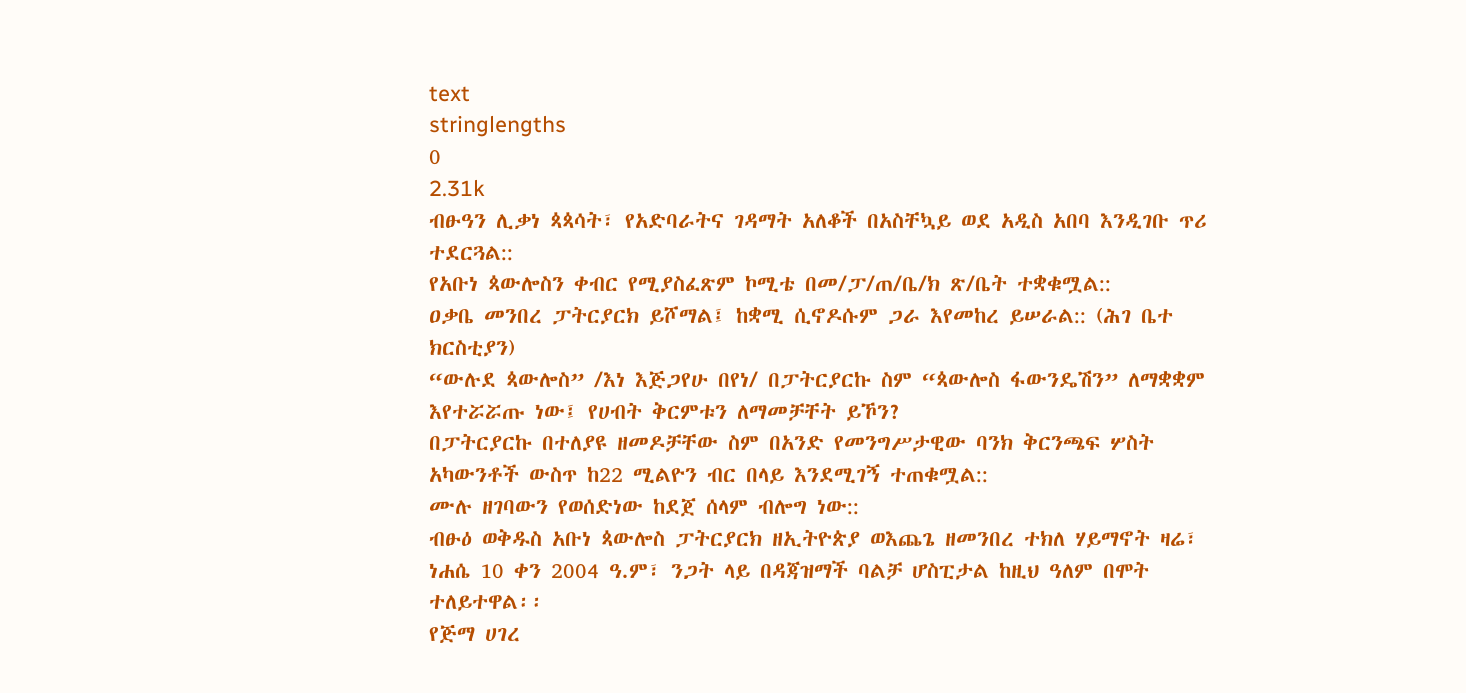text
stringlengths
0
2.31k
ብፁዓን ሊቃነ ጳጳሳት፣ የአድባራትና ገዳማት አለቆች በአስቸኳይ ወደ አዲስ አበባ እንዲገቡ ጥሪ ተደርጓል::
የአቡነ ጳውሎስን ቀብር የሚያስፈጽም ኮሚቴ በመ/ፓ/ጠ/ቤ/ክ ጽ/ቤት ተቋቁሟል::
ዐቃቤ መንበረ ፓትርያርክ ይሾማል፤ ከቋሚ ሲኖዶሱም ጋራ እየመከረ ይሠራል:: (ሕገ ቤተ ክርስቲያን)
“ውሉደ ጳውሎስ” /እነ እጅጋየሁ በየነ/ በፓትርያርኩ ስም “ጳውሎስ ፋውንዴሽን” ለማቋቋም እየተሯሯጡ ነው፤ የሀብት ቅርምቱን ለማመቻቸት ይኾን?
በፓትርያርኩ በተለያዩ ዘመዶቻቸው ስም በአንድ የመንግሥታዊው ባንክ ቅርንጫፍ ሦስት አካውንቶች ውስጥ ከ22 ሚልዮን ብር በላይ እንደሚገኝ ተጠቁሟል::
ሙሉ ዘገባውን የወሰድነው ከደጀ ሰላም ብሎግ ነው::
ብፁዕ ወቅዱስ አቡነ ጳውሎስ ፓትርያርክ ዘኢትዮጵያ ወእጨጌ ዘመንበረ ተክለ ሃይማኖት ዛሬ፣ ነሐሴ 10 ቀን 2004 ዓ.ም፣ ንጋት ላይ በዳጃዝማች ባልቻ ሆስፒታል ከዚህ ዓለም በሞት ተለይተዋል፡፡
የጅማ ሀገረ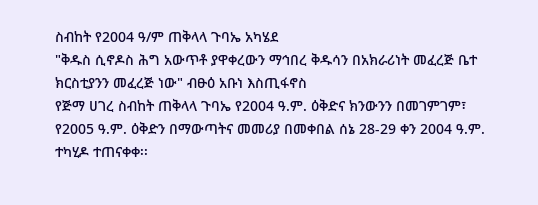ስብከት የ2004 ዓ/ም ጠቅላላ ጉባኤ አካሄደ
"ቅዱስ ሲኖዶስ ሕግ አውጥቶ ያዋቀረውን ማኅበረ ቅዱሳን በአክራሪነት መፈረጅ ቤተ ክርስቲያንን መፈረጅ ነው" ብፁዕ አቡነ እስጢፋኖስ
የጅማ ሀገረ ስብከት ጠቅላላ ጉባኤ የ2004 ዓ.ም. ዕቅድና ክንውንን በመገምገም፣ የ2005 ዓ.ም. ዕቅድን በማውጣትና መመሪያ በመቀበል ሰኔ 28-29 ቀን 2004 ዓ.ም. ተካሂዶ ተጠናቀቀ፡፡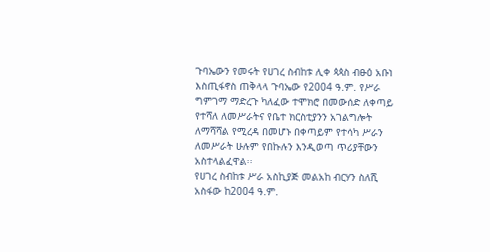ጉባኤውን የመሩት የሀገረ ስብከቱ ሊቀ ጳጳስ ብፁዕ አቡነ እስጢፋኖስ ጠቅላላ ጉባኤው የ2004 ዓ.ም. የሥራ ግምገማ ማድረጉ ካለፈው ተሞክሮ በመውሰድ ለቀጣይ የተሻለ ለመሥራትና የቤተ ክርስቲያንን አገልግሎት ለማሻሻል የሚረዳ በመሆኑ በቀጣይም የተሳካ ሥራን ለመሥራት ሁሉም የበኩሉን እንዲወጣ ጥሪያቸውን አስተላልፈዋል፡፡
የሀገረ ስብከቱ ሥራ አስኪያጅ መልአከ ብርሃን ስለሺ አስፋው ከ2004 ዓ.ም.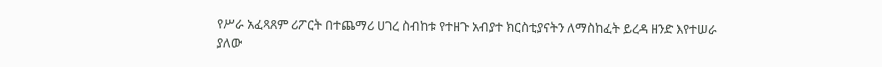የሥራ አፈጻጸም ሪፖርት በተጨማሪ ሀገረ ስብከቱ የተዘጉ አብያተ ክርስቲያናትን ለማስከፈት ይረዳ ዘንድ እየተሠራ ያለው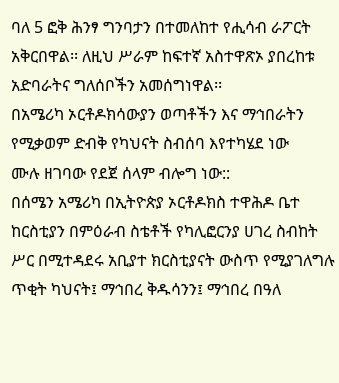ባለ 5 ፎቅ ሕንፃ ግንባታን በተመለከተ የሒሳብ ራፖርት አቅርበዋል፡፡ ለዚህ ሥራም ከፍተኛ አስተዋጽኦ ያበረከቱ አድባራትና ግለሰቦችን አመሰግነዋል፡፡
በአሜሪካ ኦርቶዶክሳውያን ወጣቶችን እና ማኅበራትን የሚቃወም ድብቅ የካህናት ስብሰባ እየተካሄደ ነው
ሙሉ ዘገባው የደጀ ሰላም ብሎግ ነው::
በሰሜን አሜሪካ በኢትዮጵያ ኦርቶዶክስ ተዋሕዶ ቤተ ከርስቲያን በምዕራብ ስቴቶች የካሊፎርንያ ሀገረ ስብከት ሥር በሚተዳደሩ አቢያተ ክርስቲያናት ውስጥ የሚያገለግሉ ጥቂት ካህናት፤ ማኅበረ ቅዱሳንን፤ ማኅበረ በዓለ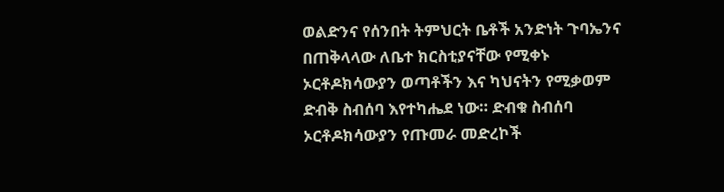ወልድንና የሰንበት ትምህርት ቤቶች አንድነት ጉባኤንና በጠቅላላው ለቤተ ክርስቲያናቸው የሚቀኑ ኦርቶዶክሳውያን ወጣቶችን እና ካህናትን የሚቃወም ድብቅ ስብሰባ እየተካሔደ ነው። ድብቁ ስብሰባ ኦርቶዶክሳውያን የጡመራ መድረኮች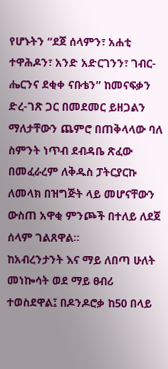የሆኑትን “ደጀ ሰላምን፣ አሐቲ ተዋሕዶን፣ አንድ አድርገንን፣ ገብር-ሔርንና ደቂቀ ናቡቴን” ከመናፍቃን ድረ-ገጽ ጋር በመደመር ይዘጋልን ማለታቸውን ጨምሮ በጠቅላላው ባለ ስምንት ነጥብ ደብዳቤ ጽፈው በመፈራረም ለቅዱስ ፓትርያርኩ ለመላክ በዝግጅት ላይ መሆናቸውን ውስጠ አዋቂ ምንጮች በተለይ ለደጀ ሰላም ገልጸዋል።
ከአብረንታንት እና ማይ ለበጣ ሁለት መነኰሳት ወደ ማይ ፀብሪ ተወስደዋል፤ በዶንዶሮቃ ከ50 በላይ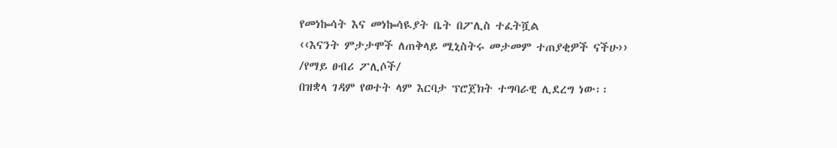የመነኰሳት እና መነኰሳዪያት ቤት በፖሊስ ተፈትሿል
‹‹እናንት ምታታሞች ለጠቅላይ ሚኒስትሩ መታመም ተጠያቂዎች ናችሁ›› /የማይ ፀብሪ ፖሊሶች/
በዝቋላ ገዳም የወተት ላም እርባታ ፕሮጀክት ተግባራዊ ሊደረግ ነው፡፡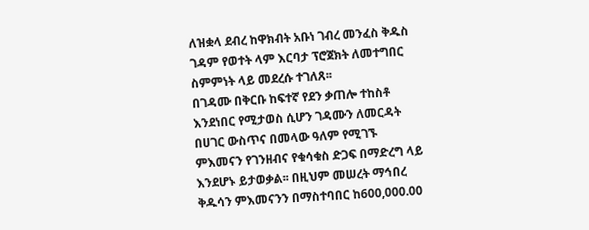ለዝቋላ ደብረ ከዋክብት አቡነ ገብረ መንፈስ ቅዱስ ገዳም የወተት ላም እርባታ ፕሮጀክት ለመተግበር ስምምነት ላይ መደረሱ ተገለጸ፡፡
በገዳሙ በቅርቡ ከፍተኛ የደን ቃጠሎ ተከስቶ እንደነበር የሚታወስ ሲሆን ገዳሙን ለመርዳት በሀገር ውስጥና በመላው ዓለም የሚገኙ ምእመናን የገንዘብና የቁሳቁስ ድጋፍ በማድረግ ላይ እንደሆኑ ይታወቃል፡፡ በዚህም መሠረት ማኅበረ ቅዱሳን ምእመናንን በማስተባበር ከ600,000.00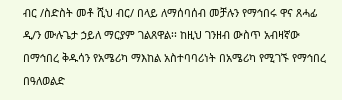ብር /ስድስት መቶ ሺህ ብር/ በላይ ለማሰባሰብ መቻሉን የማኅበሩ ዋና ጸሓፊ ዲ/ን ሙሉጌታ ኃይለ ማርያም ገልጸዋል፡፡ ከዚህ ገንዘብ ውስጥ አብዛኛው በማኅበረ ቅዱሳን የአሜሪካ ማእከል አስተባባሪነት በአሜሪካ የሚገኙ የማኅበረ በዓለወልድ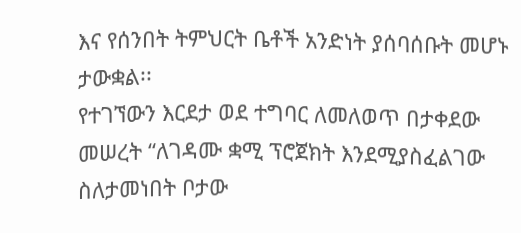እና የሰንበት ትምህርት ቤቶች አንድነት ያሰባሰቡት መሆኑ ታውቋል፡፡
የተገኘውን እርደታ ወደ ተግባር ለመለወጥ በታቀደው መሠረት “ለገዳሙ ቋሚ ፕሮጀክት እንደሚያስፈልገው ስለታመነበት ቦታው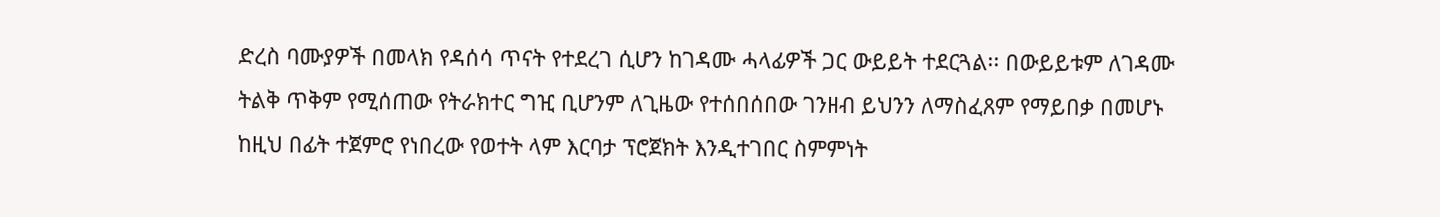ድረስ ባሙያዎች በመላክ የዳሰሳ ጥናት የተደረገ ሲሆን ከገዳሙ ሓላፊዎች ጋር ውይይት ተደርጓል፡፡ በውይይቱም ለገዳሙ ትልቅ ጥቅም የሚሰጠው የትራክተር ግዢ ቢሆንም ለጊዜው የተሰበሰበው ገንዘብ ይህንን ለማስፈጸም የማይበቃ በመሆኑ ከዚህ በፊት ተጀምሮ የነበረው የወተት ላም እርባታ ፕሮጀክት እንዲተገበር ስምምነት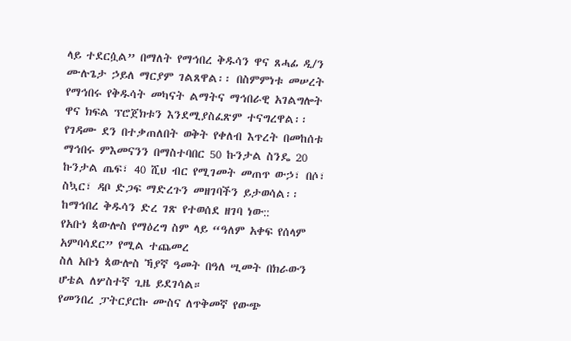ላይ ተደርሷል” በማለት የማኅበረ ቅዱሳን ዋና ጸሓፊ ዲ/ን ሙሉጌታ ኃይለ ማርያም ገልጸዋል፡፡ በስምምነቱ መሠረት የማኅበሩ የቅዱሳት መካናት ልማትና ማኅበራዊ አገልግሎት ዋና ክፍል ፕሮጀክቱን እንደሚያስፈጽም ተናግረዋል፡፡
የገዳሙ ደን በተቃጠለበት ወቅት የቀለብ እጥረት በመከሰቱ ማኅበሩ ምእመናንን በማስተባበር 50 ኩንታል ስንዴ 20 ኩንታል ጤፍ፣ 40 ሺህ ብር የሚገመት መጠጥ ውኃ፣ በሶ፣ ስኳር፣ ዳቦ ድጋፍ ማድረጉን መዘገባችን ይታወሳል፡፡
ከማኅበረ ቅዱሳን ድረ ገጽ የተወሰደ ዘገባ ነው::
የአቡነ ጳውሎስ የማዕረግ ስም ላይ “ዓለም አቀፍ የሰላም አምባሳደር” የሚል ተጨመረ
ስለ አቡነ ጳውሎስ ኻያኛ ዓመት በዓለ ሢመት በክራውን ሆቴል ለሦስተኛ ጊዜ ይደገሳል።
የመንበረ ፓትርያርኩ ሙስና ለጥቅመኛ የውጭ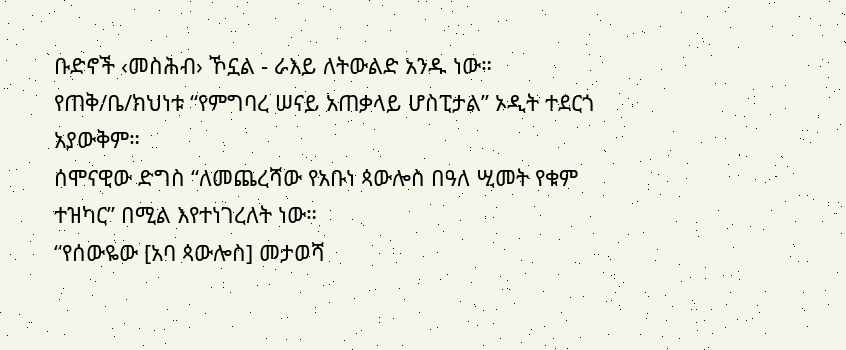ቡድኖች ‹መስሕብ› ኾኗል - ራእይ ለትውልድ አንዱ ነው።
የጠቅ/ቤ/ክህነቱ “የምግባረ ሠናይ አጠቃላይ ሆስፒታል” ኦዲት ተደርጎ አያውቅም።
ሰሞናዊው ድግስ “ለመጨረሻው የአቡነ ጳውሎስ በዓለ ሢመት የቁም ተዝካር” በሚል እየተነገረለት ነው።
“የሰውዬው [አባ ጳውሎስ] መታወሻ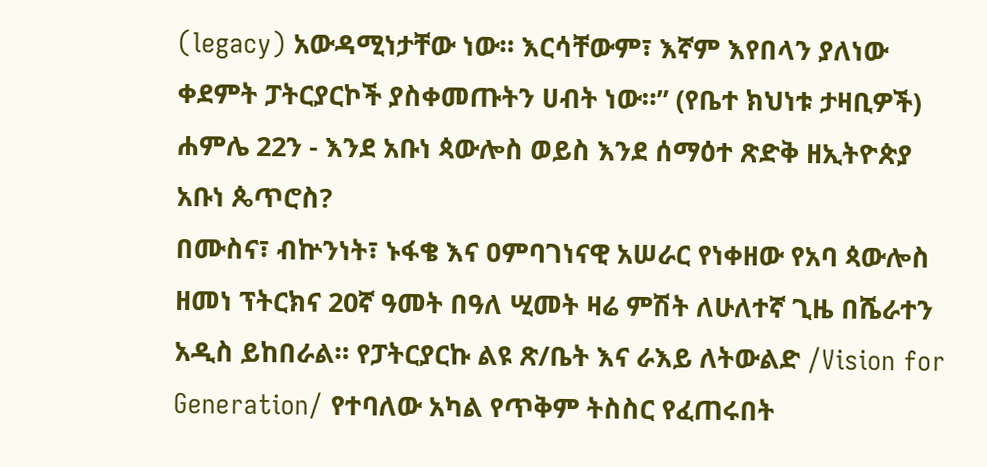(legacy) አውዳሚነታቸው ነው። እርሳቸውም፣ እኛም እየበላን ያለነው ቀደምት ፓትርያርኮች ያስቀመጡትን ሀብት ነው።” (የቤተ ክህነቱ ታዛቢዎች)
ሐምሌ 22ን - እንደ አቡነ ጳውሎስ ወይስ እንደ ሰማዕተ ጽድቅ ዘኢትዮጵያ አቡነ ጴጥሮስ?
በሙስና፣ ብኵንነት፣ ኑፋቄ እና ዐምባገነናዊ አሠራር የነቀዘው የአባ ጳውሎስ ዘመነ ፕትርክና 20ኛ ዓመት በዓለ ሢመት ዛሬ ምሽት ለሁለተኛ ጊዜ በሼራተን አዲስ ይከበራል። የፓትርያርኩ ልዩ ጽ/ቤት እና ራእይ ለትውልድ /Vision for Generation/ የተባለው አካል የጥቅም ትስስር የፈጠሩበት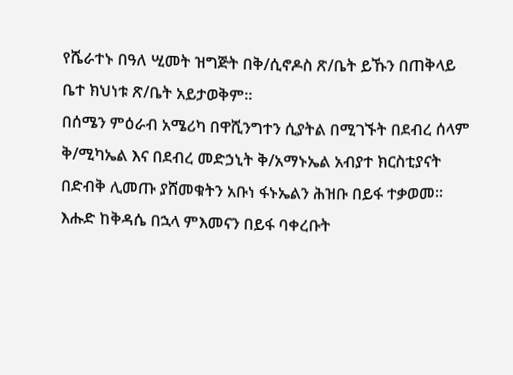የሼራተኑ በዓለ ሢመት ዝግጅት በቅ/ሲኖዶስ ጽ/ቤት ይኹን በጠቅላይ ቤተ ክህነቱ ጽ/ቤት አይታወቅም።
በሰሜን ምዕራብ አሜሪካ በዋሺንግተን ሲያትል በሚገኙት በደብረ ሰላም ቅ/ሚካኤል እና በደብረ መድኃኒት ቅ/አማኑኤል አብያተ ክርስቲያናት በድብቅ ሊመጡ ያሸመቁትን አቡነ ፋኑኤልን ሕዝቡ በይፋ ተቃወመ፡፡ እሑድ ከቅዳሴ በኋላ ምእመናን በይፋ ባቀረቡት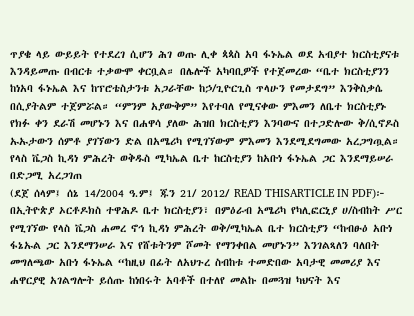ጥያቄ ላይ ውይይት የተደረገ ሲሆን ሕገ ወጡ ሊቀ ጳጳስ አባ ፋኑኤል ወደ አብያተ ክርስቲያናቱ እንዳይመጡ በብርቱ ተቃውሞ ቀርቧል። በሌሎች አካባቢዎች የተጀመረው “ቤተ ክርስቲያንን ከነአባ ፋኑኤል እና ከፕሮቴስታንቱ አጋራቸው ከኃ/ጊዮርጊስ ጥላሁን የመታደግ” እንቅስቃሴ በሲያትልም ተጀምሯል። “ምንም አያውቅም” እየተባለ የሚናቀው ምእመን ለቤተ ክርስቲያኑ የክፉ ቀን ደራሽ መሆኑን እና በሐዋሳ ያለው ሕዝበ ክርስቲያን እንባውና በተጋድሎው ቅ/ሲኖዶስ ኡኡታውን ሰምቶ ያገኘውን ድል በአሜሪካ የሚገኘውም ምእመን እንደሚደግመው አረጋግጧል።
የላስ ቬጋስ ኪዳነ ምሕረት ወቅዱስ ሚካኤል ቤተ ከርስቲያን ከአቡነ ፋኑኤል ጋር እንደማይሠራ በድጋሚ አረጋገጠ
(ደጀ ሰላም፤ ሰኔ 14/2004 ዓ.ም፤ ጁን 21/ 2012/ READ THISARTICLE IN PDF)፦ በኢትዮጵያ ኦርቶዶክስ ተዋሕዶ ቤተ ክርስቲያን፣ በምዕራብ አሜሪካ የካሊፎርኒያ ሀ/ስብከት ሥር የሚገኘው የላስ ቬጋስ ሐመረ ኖኅ ኪዳነ ምሕረት ወቅ/ሚካኤል ቤተ ክርስቲያን “ከብፁዕ አቡነ ፋኔኡል ጋር እንደማንሠራ እና የሸቱትንም ሾመት የማንቀበል መሆኑን” እንገልጻለን ባለበት መግለጫው አቡነ ፋኑኤል “ከዚህ በፊት ለአህጉረ ስብከቱ ተመድበው አባታዊ መመሪያ እና ሐዋርያዊ አገልግሎት ይሰጡ ከነበሩት አባቶች በተለየ መልኩ በመጓዝ ካህናት እና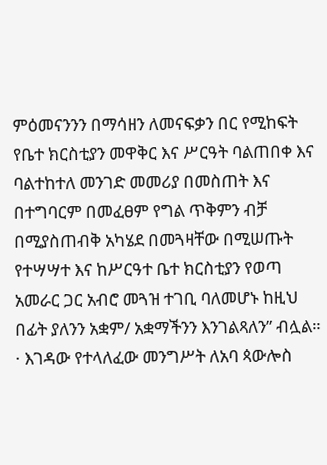ምዕመናንንን በማሳዘን ለመናፍቃን በር የሚከፍት የቤተ ክርስቲያን መዋቅር እና ሥርዓት ባልጠበቀ እና ባልተከተለ መንገድ መመሪያ በመስጠት እና በተግባርም በመፈፀም የግል ጥቅምን ብቻ በሚያስጠብቅ አካሄደ በመጓዛቸው በሚሠጡት የተሣሣተ እና ከሥርዓተ ቤተ ክርስቲያን የወጣ አመራር ጋር አብሮ መጓዝ ተገቢ ባለመሆኑ ከዚህ በፊት ያለንን አቋም/ አቋማችንን እንገልጻለን” ብሏል።
· እገዳው የተላለፈው መንግሥት ለአባ ጳውሎስ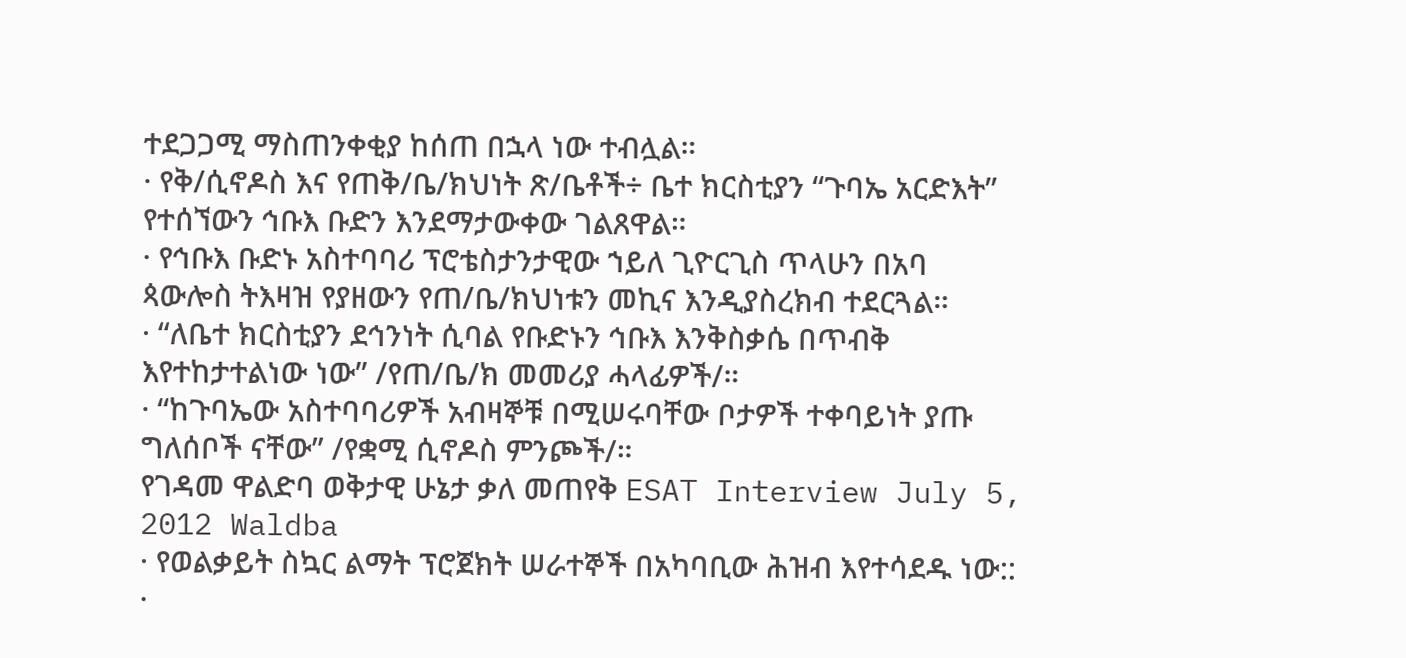ተደጋጋሚ ማስጠንቀቂያ ከሰጠ በኋላ ነው ተብሏል።
· የቅ/ሲኖዶስ እና የጠቅ/ቤ/ክህነት ጽ/ቤቶች÷ ቤተ ክርስቲያን “ጉባኤ አርድእት” የተሰኘውን ኅቡእ ቡድን እንደማታውቀው ገልጸዋል።
· የኅቡእ ቡድኑ አስተባባሪ ፕሮቴስታንታዊው ኀይለ ጊዮርጊስ ጥላሁን በአባ ጳውሎስ ትእዛዝ የያዘውን የጠ/ቤ/ክህነቱን መኪና እንዲያስረክብ ተደርጓል።
· “ለቤተ ክርስቲያን ደኅንነት ሲባል የቡድኑን ኅቡእ እንቅስቃሴ በጥብቅ እየተከታተልነው ነው” /የጠ/ቤ/ክ መመሪያ ሓላፊዎች/።
· “ከጉባኤው አስተባባሪዎች አብዛኞቹ በሚሠሩባቸው ቦታዎች ተቀባይነት ያጡ ግለሰቦች ናቸው” /የቋሚ ሲኖዶስ ምንጮች/።
የገዳመ ዋልድባ ወቅታዊ ሁኔታ ቃለ መጠየቅ ESAT Interview July 5, 2012 Waldba
· የወልቃይት ስኳር ልማት ፕሮጀክት ሠራተኞች በአካባቢው ሕዝብ እየተሳደዱ ነው::
·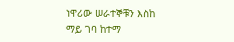ነዋሪው ሠራተኞቹን እስከ ማይ ገባ ከተማ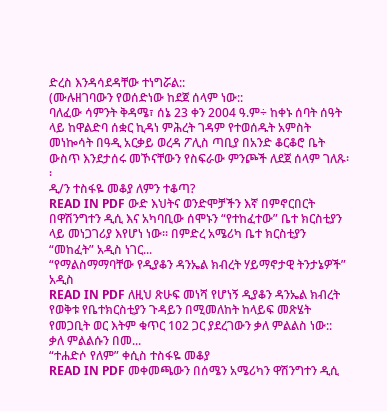ድረስ እንዳሳደዳቸው ተነግሯል::
(ሙሉዘገባውን የወሰድነው ከደጀ ሰላም ነው::
ባለፈው ሳምንት ቅዳሜ፣ ሰኔ 23 ቀን 2004 ዓ.ም÷ ከቀኑ ሰባት ሰዓት ላይ ከዋልድባ ሰቋር ኪዳነ ምሕረት ገዳም የተወሰዱት አምስት መነኰሳት በዓዲ አርቃይ ወረዳ ፖሊስ ጣቢያ በአንድ ቆርቆሮ ቤት ውስጥ እንደታሰሩ መኾናቸውን የስፍራው ምንጮች ለደጀ ሰላም ገለጹ፡፡
ዲ/ን ተስፋዬ መቆያ ለምን ተቆጣ?
READ IN PDF ውድ እህትና ወንድሞቻችን እኛ በምኖርበርት በዋሽንግተን ዲሲ እና አካባቢው ሰሞኑን “የተከፈተው” ቤተ ክርስቲያን ላይ መነጋገሪያ እየሆነ ነው። በምድረ አሜሪካ ቤተ ክርስቲያን “መከፈት” አዲስ ነገር...
“የማልስማማባቸው የዲያቆን ዳንኤል ክብረት ሃይማኖታዊ ትንታኔዎች” አዲስ
READ IN PDF ለዚህ ጽሁፍ መነሻ የሆነኝ ዲያቆን ዳንኤል ክብረት የወቅቱ የቤተክርስቲያን ጉዳይን በሚመለከት ከላይፍ መጽሄት የመጋቢት ወር እትም ቁጥር 102 ጋር ያደረገውን ቃለ ምልልስ ነው:: ቃለ ምልልሱን በመ...
“ተሐድሶ የለም” ቀሲስ ተስፋዬ መቆያ
READ IN PDF መቀመጫውን በሰሜን አሜሪካን ዋሽንግተን ዲሲ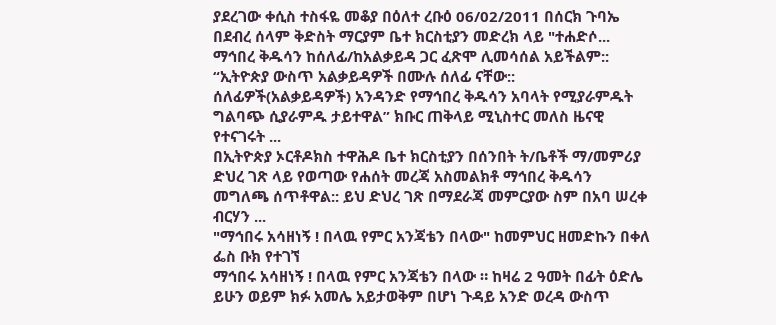ያደረገው ቀሲስ ተስፋዬ መቆያ በዕለተ ረቡዕ 06/02/2011 በሰርክ ጉባኤ በደብረ ሰላም ቅድስት ማርያም ቤተ ክርስቲያን መድረክ ላይ "ተሐድሶ...
ማኅበረ ቅዱሳን ከሰለፊ/ከአልቃይዳ ጋር ፈጽሞ ሊመሳሰል አይችልም::
“ኢትዮጵያ ውስጥ አልቃይዳዎች በሙሉ ሰለፊ ናቸው:: ሰለፊዎች(አልቃይዳዎች) አንዳንድ የማኅበረ ቅዱሳን አባላት የሚያራምዱት ግልባጭ ሲያራምዱ ታይተዋል” ክቡር ጠቅላይ ሚኒስተር መለስ ዜናዊ የተናገሩት ...
በኢትዮጵያ ኦርቶዶክስ ተዋሕዶ ቤተ ክርስቲያን በሰንበት ት/ቤቶች ማ/መምሪያ ድህረ ገጽ ላይ የወጣው የሐሰት መረጃ አስመልክቶ ማኅበረ ቅዱሳን መግለጫ ሰጥቶዋል:: ይህ ድህረ ገጽ በማደራጃ መምርያው ስም በአባ ሠረቀ ብርሃን ...
"ማኅበሩ አሳዘነኝ ! በላዉ የምር አንጃቴን በላው" ከመምህር ዘመድኩን በቀለ ፌስ ቡክ የተገኘ
ማኅበሩ አሳዘነኝ ! በላዉ የምር አንጃቴን በላው ። ከዛሬ 2 ዓመት በፊት ዕድሌ ይሁን ወይም ክፉ አመሌ አይታወቅም በሆነ ጉዳይ አንድ ወረዳ ውስጥ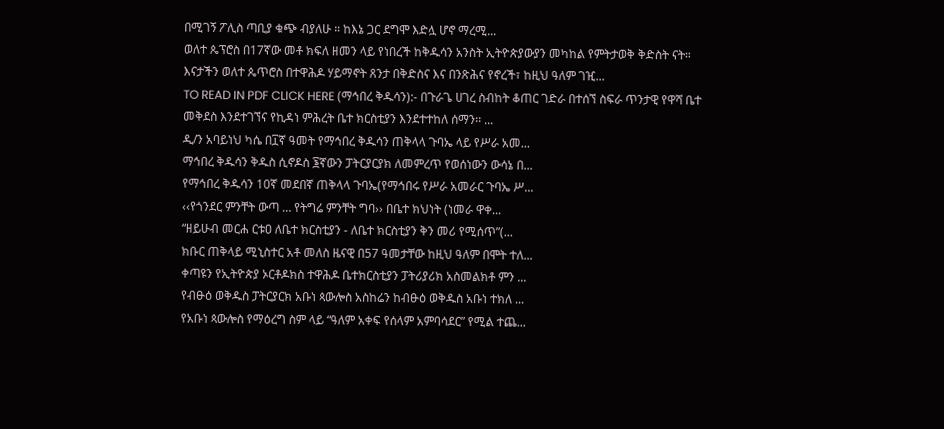በሚገኝ ፖሊስ ጣቢያ ቁጭ ብያለሁ ። ከእኔ ጋር ደግሞ እድሏ ሆኖ ማረሚ...
ወለተ ጴፕሮስ በ17ኛው መቶ ክፍለ ዘመን ላይ የነበረች ከቅዱሳን አንስት ኢትዮጵያውያን መካከል የምትታወቅ ቅድስት ናት። እናታችን ወለተ ጴጥሮስ በተዋሕዶ ሃይማኖት ጸንታ በቅድስና እና በንጽሕና የኖረች፣ ከዚህ ዓለም ገዢ...
TO READ IN PDF CLICK HERE (ማኅበረ ቅዱሳን):- በጉራጌ ሀገረ ስብከት ቆጠር ገድራ በተሰኘ ስፍራ ጥንታዊ የዋሻ ቤተ መቅደስ እንደተገኘና የኪዳነ ምሕረት ቤተ ክርስቲያን እንደተተከለ ሰማን፡፡ ...
ዲ/ን አባይነህ ካሴ በ፲ኛ ዓመት የማኅበረ ቅዱሳን ጠቅላላ ጉባኤ ላይ የሥራ አመ...
ማኅበረ ቅዱሳን ቅዱስ ሲኖዶስ ፮ኛውን ፓትርያርያክ ለመምረጥ የወሰነውን ውሳኔ በ...
የማኅበረ ቅዱሳን 10ኛ መደበኛ ጠቅላላ ጉባኤ(የማኅበሩ የሥራ አመራር ጉባኤ ሥ...
‹‹የጎንደር ምንቸት ውጣ … የትግሬ ምንቸት ግባ›› በቤተ ክህነት (ነመራ ዋቀ...
“ዘይሁብ መርሐ ርቱዐ ለቤተ ክርስቲያን - ለቤተ ክርስቲያን ቅን መሪ የሚሰጥ”(...
ክቡር ጠቅላይ ሚኒስተር አቶ መለስ ዜናዊ በ57 ዓመታቸው ከዚህ ዓለም በሞት ተለ...
ቀጣዩን የኢትዮጵያ ኦርቶዶክስ ተዋሕዶ ቤተክርስቲያን ፓትሪያሪክ አስመልክቶ ምን ...
የብፁዕ ወቅዱስ ፓትርያርክ አቡነ ጳውሎስ አስከሬን ከብፁዕ ወቅዱስ አቡነ ተክለ ...
የአቡነ ጳውሎስ የማዕረግ ስም ላይ “ዓለም አቀፍ የሰላም አምባሳደር” የሚል ተጨ...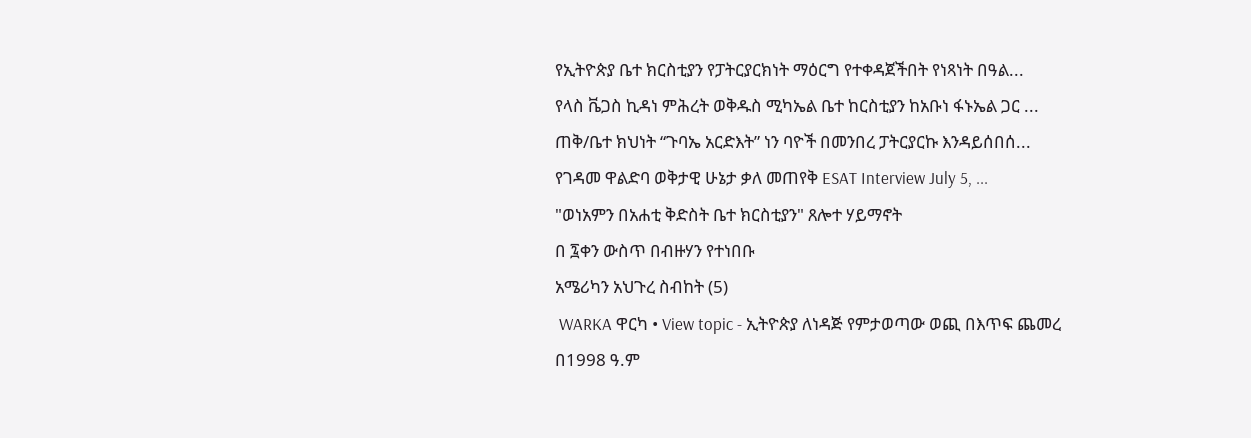የኢትዮጵያ ቤተ ክርስቲያን የፓትርያርክነት ማዕርግ የተቀዳጀችበት የነጻነት በዓል...
የላስ ቬጋስ ኪዳነ ምሕረት ወቅዱስ ሚካኤል ቤተ ከርስቲያን ከአቡነ ፋኑኤል ጋር ...
ጠቅ/ቤተ ክህነት “ጉባኤ አርድእት” ነን ባዮች በመንበረ ፓትርያርኩ እንዳይሰበሰ...
የገዳመ ዋልድባ ወቅታዊ ሁኔታ ቃለ መጠየቅ ESAT Interview July 5, ...
"ወነአምን በአሐቲ ቅድስት ቤተ ክርስቲያን" ጸሎተ ሃይማኖት
በ ፯ቀን ውስጥ በብዙሃን የተነበቡ
አሜሪካን አህጉረ ስብከት (5)
 WARKA ዋርካ • View topic - ኢትዮጵያ ለነዳጅ የምታወጣው ወጪ በእጥፍ ጨመረ
በ1998 ዓ.ም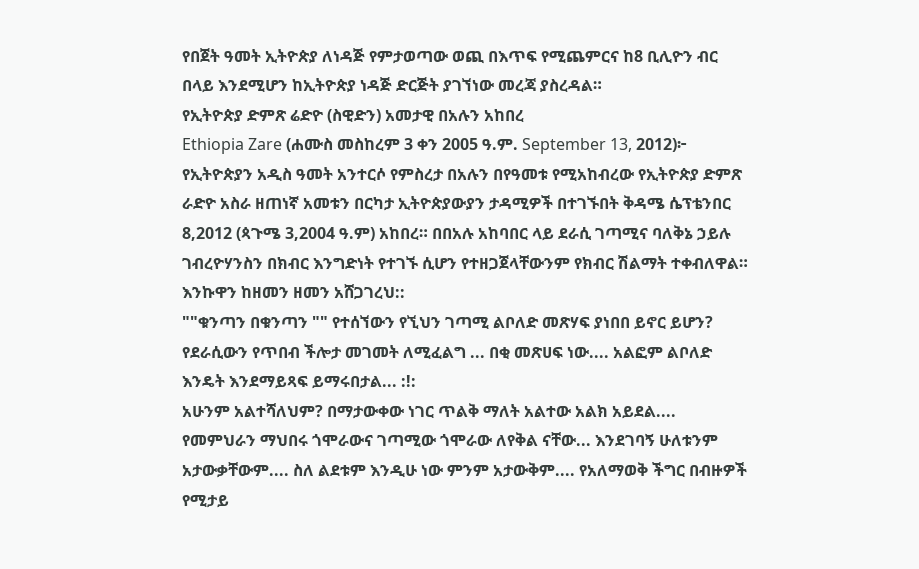የበጀት ዓመት ኢትዮጵያ ለነዳጅ የምታወጣው ወጪ በእጥፍ የሚጨምርና ከ8 ቢሊዮን ብር በላይ እንደሚሆን ከኢትዮጵያ ነዳጅ ድርጅት ያገኘነው መረጃ ያስረዳል።
የኢትዮጵያ ድምጽ ሬድዮ (ስዊድን) አመታዊ በአሉን አከበረ
Ethiopia Zare (ሐሙስ መስከረም 3 ቀን 2005 ዓ.ም. September 13, 2012)፦ የኢትዮጵያን አዲስ ዓመት አንተርሶ የምስረታ በአሉን በየዓመቱ የሚአከብረው የኢትዮጵያ ድምጽ ራድዮ አስራ ዘጠነኛ አመቱን በርካታ ኢትዮጵያውያን ታዳሚዎች በተገኙበት ቅዳሜ ሴፕቴንበር 8,2012 (ጳጉሜ 3,2004 ዓ.ም) አከበረ። በበአሉ አከባበር ላይ ደራሲ ገጣሚና ባለቅኔ ኃይሉ ገብረዮሃንስን በክብር እንግድነት የተገኙ ሲሆን የተዘጋጀላቸውንም የክብር ሽልማት ተቀብለዋል።
እንኩዋን ከዘመን ዘመን አሸጋገረህ::
""ቁንጣን በቁንጣን "" የተሰኘውን የኚህን ገጣሚ ልቦለድ መጽሃፍ ያነበበ ይኖር ይሆን?
የደራሲውን የጥበብ ችሎታ መገመት ለሚፈልግ ... በቂ መጽሀፍ ነው.... አልፎም ልቦለድ እንዴት እንደማይጻፍ ይማሩበታል... :!:
አሁንም አልተሻለህም? በማታውቀው ነገር ጥልቅ ማለት አልተው አልክ አይደል....
የመምህራን ማህበሩ ጎሞራውና ገጣሚው ጎሞራው ለየቅል ናቸው... እንደገባኝ ሁለቱንም አታውቃቸውም.... ስለ ልደቱም እንዲሁ ነው ምንም አታውቅም.... የአለማወቅ ችግር በብዙዎች የሚታይ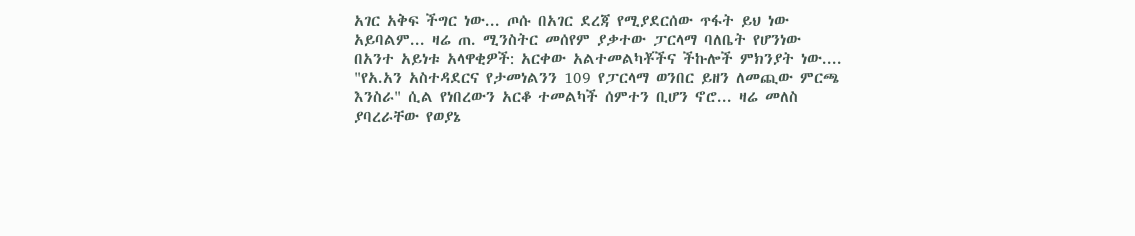አገር አቅፍ ችግር ነው... ጦሱ በአገር ደረጃ የሚያደርሰው ጥፋት ይህ ነው አይባልም... ዛሬ ጠ. ሚንስትር መሰየም ያቃተው ፓርላማ ባለቤት የሆንነው በአንተ አይነቱ አላዋቂዎች: አርቀው አልተመልካቾችና ችኩሎች ምክንያት ነው....
"የአ.አን አስተዳደርና የታመነልንን 109 የፓርላማ ወንበር ይዘን ለመጪው ምርጫ እንስራ" ሲል የነበረውን አርቆ ተመልካች ሰምተን ቢሆን ኖሮ... ዛሬ መለስ ያባረራቸው የወያኔ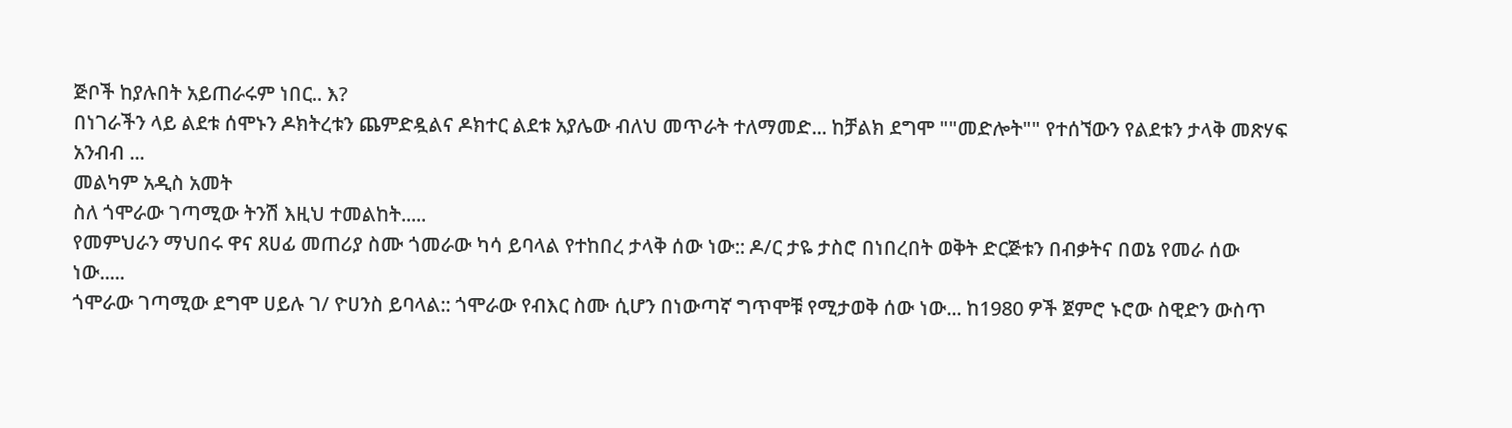ጅቦች ከያሉበት አይጠራሩም ነበር.. እ?
በነገራችን ላይ ልደቱ ሰሞኑን ዶክትረቱን ጨምድዷልና ዶክተር ልደቱ አያሌው ብለህ መጥራት ተለማመድ... ከቻልክ ደግሞ ""መድሎት"" የተሰኘውን የልደቱን ታላቅ መጽሃፍ አንብብ ...
መልካም አዲስ አመት
ስለ ጎሞራው ገጣሚው ትንሽ እዚህ ተመልከት.....
የመምህራን ማህበሩ ዋና ጸሀፊ መጠሪያ ስሙ ጎመራው ካሳ ይባላል የተከበረ ታላቅ ሰው ነው:: ዶ/ር ታዬ ታስሮ በነበረበት ወቅት ድርጅቱን በብቃትና በወኔ የመራ ሰው ነው.....
ጎሞራው ገጣሚው ደግሞ ሀይሉ ገ/ ዮሀንስ ይባላል:: ጎሞራው የብእር ስሙ ሲሆን በነውጣኛ ግጥሞቹ የሚታወቅ ሰው ነው... ከ1980 ዎች ጀምሮ ኑሮው ስዊድን ውስጥ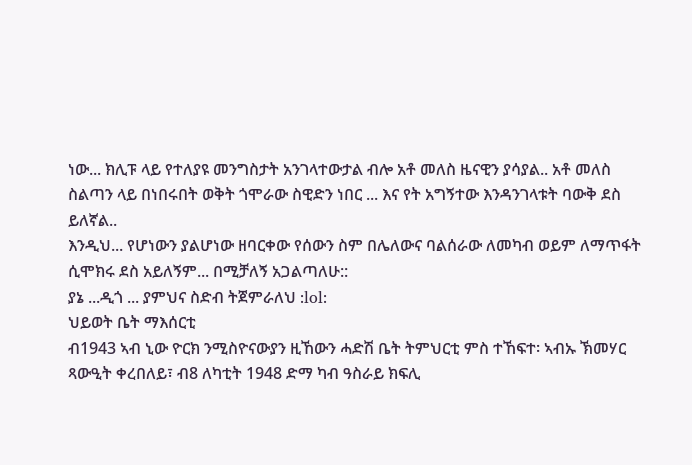ነው... ክሊፑ ላይ የተለያዩ መንግስታት አንገላተውታል ብሎ አቶ መለስ ዜናዊን ያሳያል.. አቶ መለስ ስልጣን ላይ በነበሩበት ወቅት ጎሞራው ስዊድን ነበር ... እና የት አግኝተው እንዳንገላቱት ባውቅ ደስ ይለኛል..
እንዲህ... የሆነውን ያልሆነው ዘባርቀው የሰውን ስም በሌለውና ባልሰራው ለመካብ ወይም ለማጥፋት ሲሞክሩ ደስ አይለኝም... በሚቻለኝ አጋልጣለሁ::
ያኔ ...ዲጎ ... ያምህና ስድብ ትጀምራለህ :lol:
ህይወት ቤት ማእሰርቲ
ብ1943 ኣብ ኒው ዮርክ ንሚስዮናውያን ዚኸውን ሓድሽ ቤት ትምህርቲ ምስ ተኸፍተ፡ ኣብኡ ኽመሃር ጻውዒት ቀረበለይ፣ ብ8 ለካቲት 1948 ድማ ካብ ዓስራይ ክፍሊ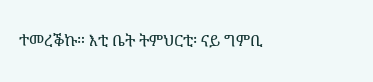ተመረቕኩ። እቲ ቤት ትምህርቲ፡ ናይ ግምቢ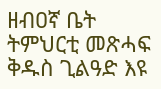ዘብዐኛ ቤት ትምህርቲ መጽሓፍ ቅዱስ ጊልዓድ እዩ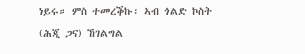ነይሩ። ምስ ተመረቕኩ፡ ኣብ ጎልድ ኮስት (ሕጂ ጋና) ኸገልግል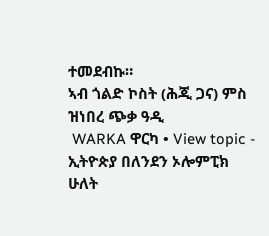ተመደብኩ።
ኣብ ጎልድ ኮስት (ሕጂ ጋና) ምስ ዝነበረ ጭቃ ዓዲ
 WARKA ዋርካ • View topic - ኢትዮጵያ በለንደን ኦሎምፒክ
ሁለት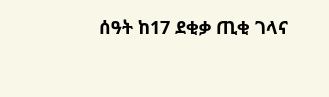ሰዓት ከ17 ደቂቃ ጢቂ ገላና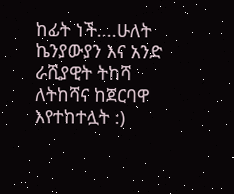ከፊት ነች....ሁለት ኬንያውያን እና አንድ ራሺያዊት ትከሻ ለትከሻና ከጀርባዋ እየተከተሏት :)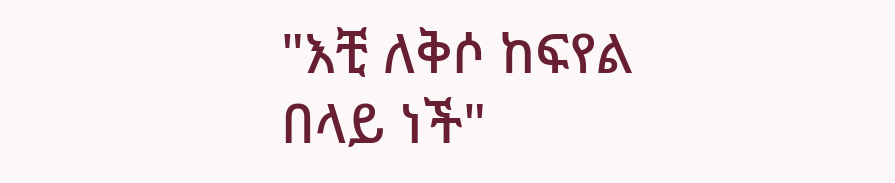"እቺ ለቅሶ ከፍየል በላይ ነች"